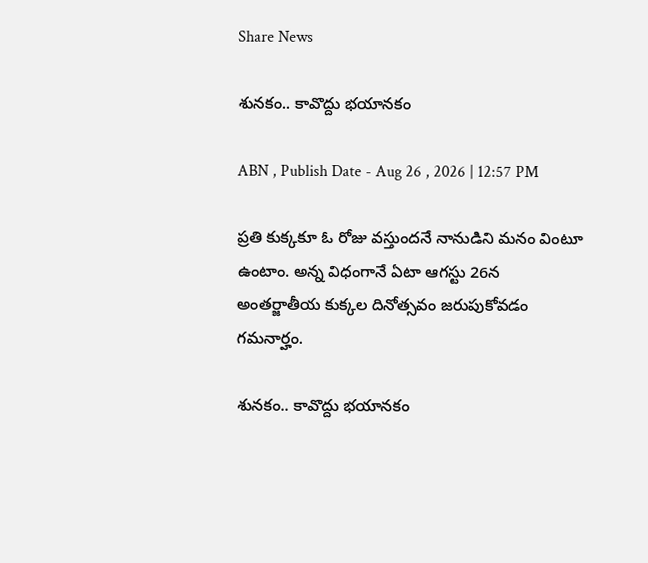Share News

శునకం.. కావొద్దు భయానకం

ABN , Publish Date - Aug 26 , 2026 | 12:57 PM

ప్రతి కుక్కకూ ఓ రోజు వస్తుందనే నానుడిని మనం వింటూ ఉంటాం. అన్న విధంగానే ఏటా ఆగస్టు 26న అంతర్జాతీయ కుక్కల దినోత్సవం జరుపుకోవడం గమనార్హం.

శునకం.. కావొద్దు భయానకం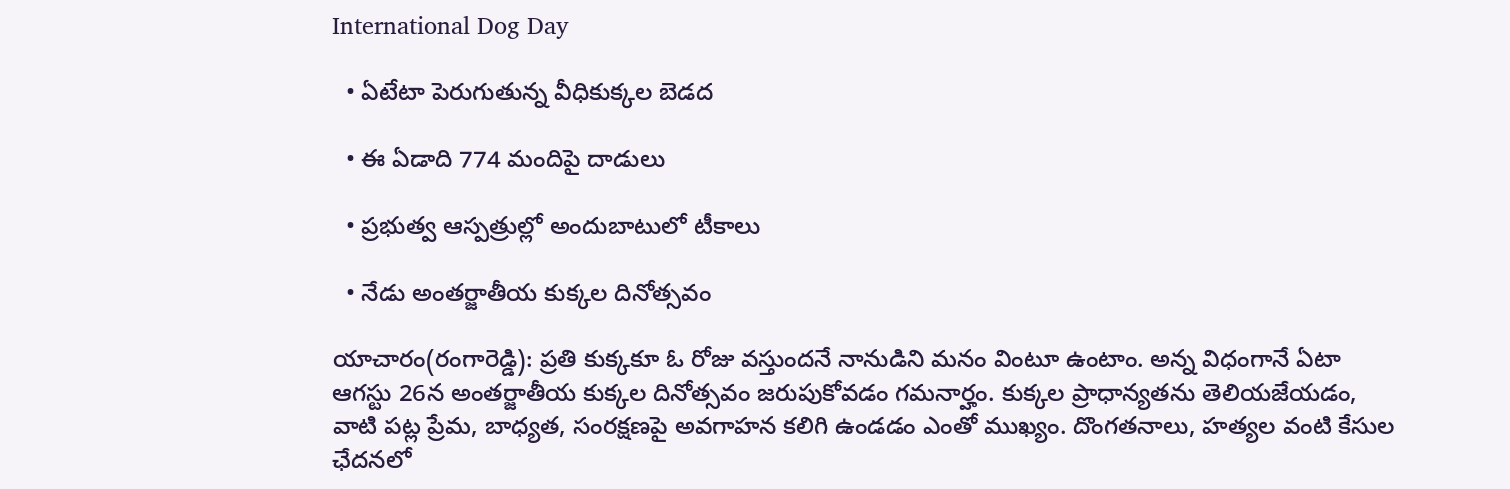International Dog Day

  • ఏటేటా పెరుగుతున్న వీధికుక్కల బెడద

  • ఈ ఏడాది 774 మందిపై దాడులు

  • ప్రభుత్వ ఆస్పత్రుల్లో అందుబాటులో టీకాలు

  • నేడు అంతర్జాతీయ కుక్కల దినోత్సవం

యాచారం(రంగారెడ్డి): ప్రతి కుక్కకూ ఓ రోజు వస్తుందనే నానుడిని మనం వింటూ ఉంటాం. అన్న విధంగానే ఏటా ఆగస్టు 26న అంతర్జాతీయ కుక్కల దినోత్సవం జరుపుకోవడం గమనార్హం. కుక్కల ప్రాధాన్యతను తెలియజేయడం, వాటి పట్ల ప్రేమ, బాధ్యత, సంరక్షణపై అవగాహన కలిగి ఉండడం ఎంతో ముఖ్యం. దొంగతనాలు, హత్యల వంటి కేసుల ఛేదనలో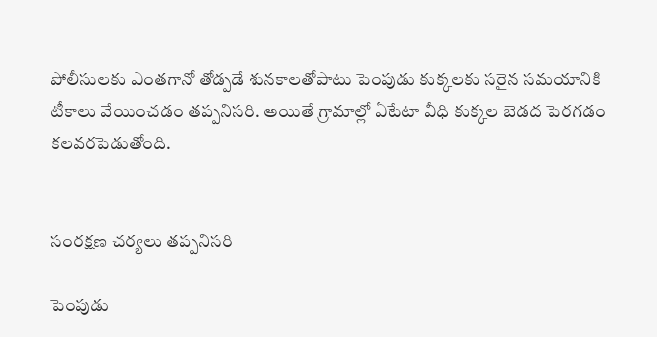పోలీసులకు ఎంతగానో తోడ్పడే శునకాలతోపాటు పెంపుడు కుక్కలకు సరైన సమయానికి టీకాలు వేయించడం తప్పనిసరి. అయితే గ్రామాల్లో ఏటేటా వీధి కుక్కల బెడద పెరగడం కలవరపెడుతోంది.


సంరక్షణ చర్యలు తప్పనిసరి

పెంపుడు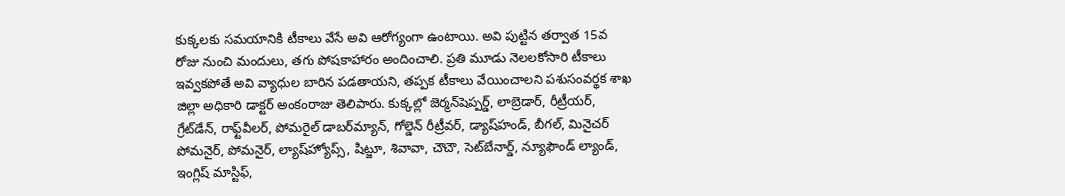కుక్కలకు సమయానికి టీకాలు వేసే అవి ఆరోగ్యంగా ఉంటాయి. అవి పుట్టిన తర్వాత 15వ రోజు నుంచి మందులు, తగు పోషకాహారం అందించాలి. ప్రతి మూడు నెలలకోసారి టీకాలు ఇవ్వకపోతే అవి వ్యాధుల బారిన పడతాయని, తప్పక టీకాలు వేయించాలని పశుసంవర్థక శాఖ జిల్లా అధికారి డాక్టర్‌ అంకంరాజు తెలిపారు. కుక్కల్లో జెర్మన్‌షెప్పర్డ్‌, లాబ్రెడార్‌, రీట్రీయర్‌, గ్రేట్‌డేన్‌, రాఫ్ట్‌వీలర్‌, పోమరైల్‌ డాబర్‌మ్యాన్‌, గోల్డెన్‌ రీట్రీవర్‌, డ్యాష్‌హండ్‌, బీగల్‌, మినైచర్‌ పోమనైర్‌, పోమనైర్‌, ల్యాష్‌హ్యోప్స్‌, షిట్జూ, శివావా, చౌచౌ, సెట్‌బేనార్డ్‌, న్యూఫౌండ్‌ ల్యాండ్‌, ఇంగ్లిష్‌ మాస్టిఫ్‌,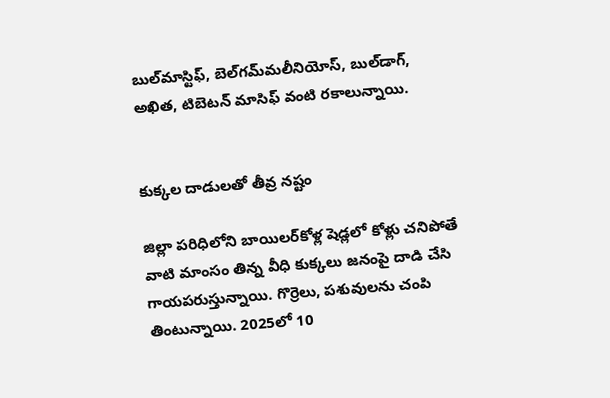బుల్‌మాస్టిఫ్‌, బెల్‌గమ్‌మలీనియోస్‌, బుల్‌డాగ్‌, అఖిత, టిబెటన్‌ మాసిఫ్‌ వంటి రకాలున్నాయి.


కుక్కల దాడులతో తీవ్ర నష్టం

జిల్లా పరిధిలోని బాయిలర్‌కోళ్ల షెడ్లలో కోళ్లు చనిపోతే వాటి మాంసం తిన్న వీధి కుక్కలు జనంపై దాడి చేసి గాయపరుస్తున్నాయి. గొర్రెలు, పశువులను చంపి తింటున్నాయి. 2025లో 10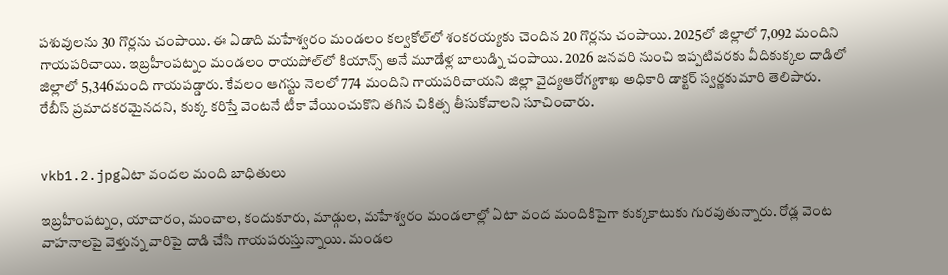పశువులను 30 గొర్లను చంపాయి. ఈ ఏడాది మహేశ్వరం మండలం కల్వకోల్‌లో శంకరయ్యకు చెందిన 20 గొర్లను చంపాయి. 2025లో జిల్లాలో 7,092 మందిని గాయపరిచాయి. ఇబ్రహీంపట్నం మండలం రాయపోల్‌లో కియాన్స్‌ అనే మూడేళ్ల బాలుడ్ని చంపాయి. 2026 జనవరి నుంచి ఇప్పటివరకు వీదికుక్కల దాడిలో జిల్లాలో 5,346మంది గాయపడ్డారు. కేవలం ఆగస్టు నెలలో 774 మందిని గాయపరిచాయని జిల్లా వైద్యఆరోగ్యశాఖ అధికారి డాక్టర్‌ స్వర్ణకుమారి తెలిపారు. రేబీస్‌ ప్రమాదకరమైనదని, కుక్క కరిస్తే వెంటనే టీకా వేయించుకొని తగిన చికిత్స తీసుకోవాలని సూచించారు.


vkb1.2.jpgఏటా వందల మంది బాధితులు

ఇబ్రహీంపట్నం, యాచారం, మంచాల, కందుకూరు, మాడ్గుల, మహేశ్వరం మండలాల్లో ఏటా వంద మందికిపైగా కుక్కకాటుకు గురవుతున్నారు. రోడ్ల వెంట వాహనాలపై వెళ్తున్న వారిపై దాడి చేసి గాయపరుస్తున్నాయి. మండల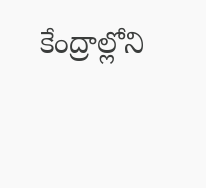కేంద్రాల్లోని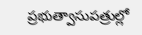ప్రభుత్వాసుపత్రుల్లో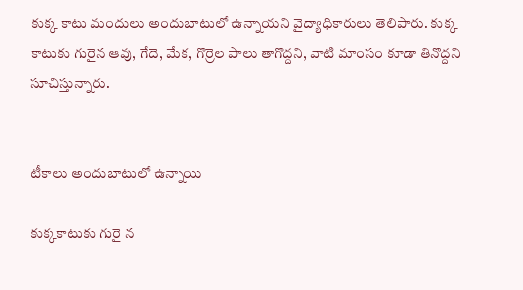కుక్క కాటు మందులు అందుబాటులో ఉన్నాయని వైద్యాధికారులు తెలిపారు. కుక్క కాటుకు గురైన ఆవు, గేదె, మేక, గొర్రెల పాలు తాగొద్దని, వాటి మాంసం కూడా తినొద్దని సూచిస్తున్నారు.


టీకాలు అందుబాటులో ఉన్నాయి

కుక్కకాటుకు గురై న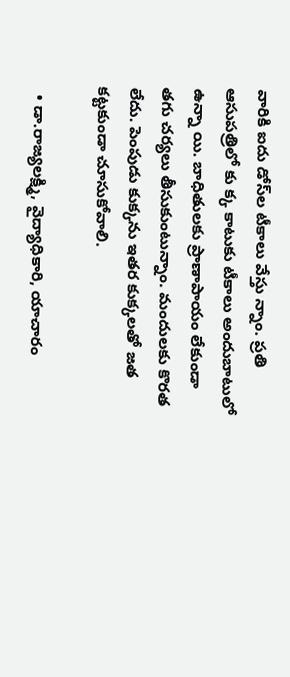వారికి ఐదు డోస్‌ల టీకాలు వేస్తు న్నాం. ప్రతి ఆసుపత్రిలో కు క్క కాటుకు టీకాలు అందుబాటులో ఉన్నా యి. బాధితులకు ప్రాణాపాయం లేకుండా తగు చర్యలు తీసుకుంటున్నాం. మందులకు కొరత లేదు. పెంపుడు కుక్కను ఇతర కుక్కలతో జత కట్టకుండా చూసుకోవాలి.

  • డా.రాజ్యలక్ష్మి, వైద్యాధికారి, యాచారం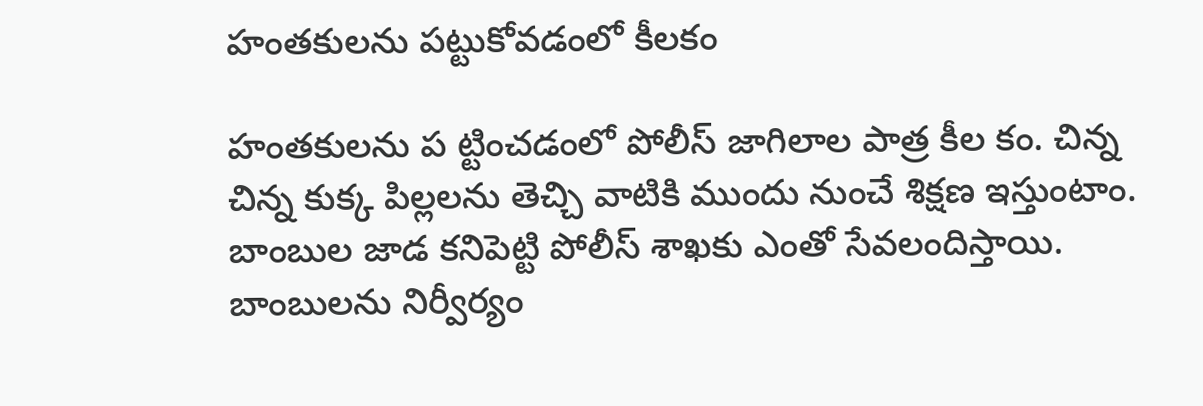హంతకులను పట్టుకోవడంలో కీలకం

హంతకులను ప ట్టించడంలో పోలీస్‌ జాగిలాల పాత్ర కీల కం. చిన్న చిన్న కుక్క పిల్లలను తెచ్చి వాటికి ముందు నుంచే శిక్షణ ఇస్తుంటాం. బాంబుల జాడ కనిపెట్టి పోలీస్‌ శాఖకు ఎంతో సేవలందిస్తాయి. బాంబులను నిర్వీర్యం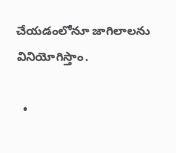చేయడంలోనూ జాగిలాలను వినియోగిస్తాం.

  •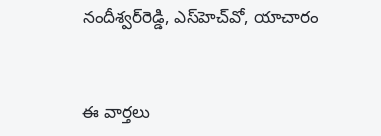నందీశ్వర్‌రెడ్డి, ఎస్‌హెచ్‌వో, యాచారం


ఈ వార్తలు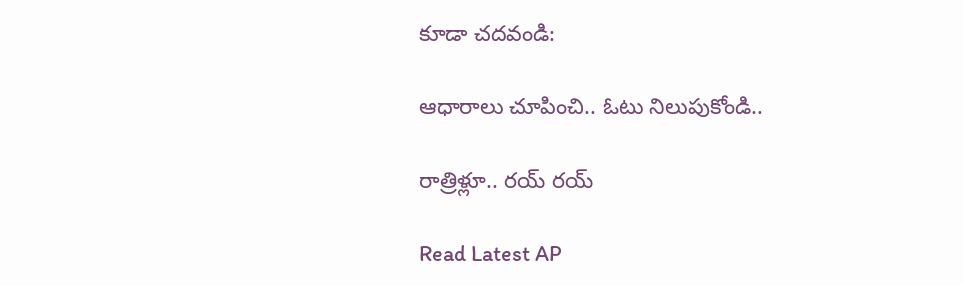కూడా చదవండి:

ఆధారాలు చూపించి.. ఓటు నిలుపుకోండి..

రాత్రిళ్లూ.. రయ్‌ రయ్‌

Read Latest AP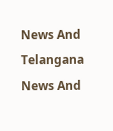News And Telangana News And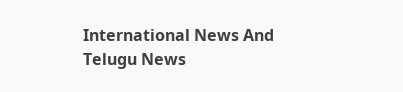International News And Telugu News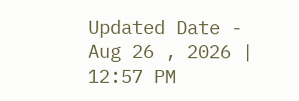Updated Date - Aug 26 , 2026 | 12:57 PM